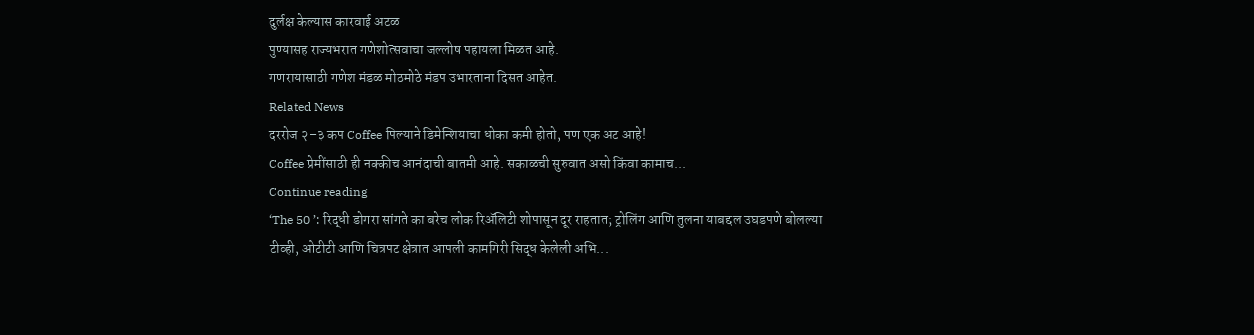दुर्लक्ष केल्यास कारवाई अटळ
पुण्यासह राज्यभरात गणेशोत्सवाचा जल्लोष पहायला मिळत आहे.
गणरायासाठी गणेश मंडळ मोठमोठे मंडप उभारताना दिसत आहेत.
Related News
दररोज २–३ कप Coffee पिल्याने डिमेन्शियाचा धोका कमी होतो, पण एक अट आहे!
Coffee प्रेमींसाठी ही नक्कीच आनंदाची बातमी आहे. सकाळची सुरुवात असो किंवा कामाच...
Continue reading
‘The 50 ’: रिद्धी डोगरा सांगते का बरेच लोक रिॲलिटी शोपासून दूर राहतात; ट्रोलिंग आणि तुलना याबद्दल उघडपणे बोलल्या
टीव्ही, ओटीटी आणि चित्रपट क्षेत्रात आपली कामगिरी सिद्ध केलेली अभि...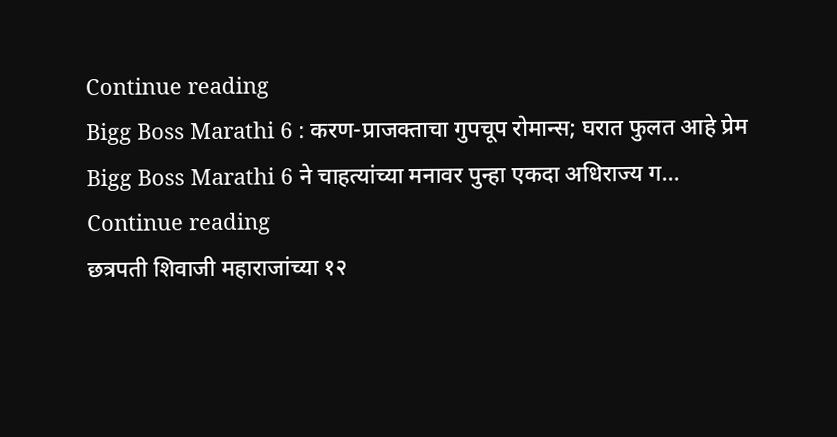Continue reading
Bigg Boss Marathi 6 : करण-प्राजक्ताचा गुपचूप रोमान्स; घरात फुलत आहे प्रेम
Bigg Boss Marathi 6 ने चाहत्यांच्या मनावर पुन्हा एकदा अधिराज्य ग...
Continue reading
छत्रपती शिवाजी महाराजांच्या १२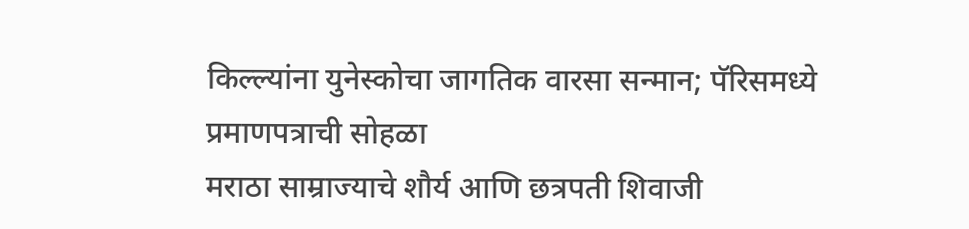किल्ल्यांना युनेस्कोचा जागतिक वारसा सन्मान; पॅरिसमध्ये प्रमाणपत्राची सोहळा
मराठा साम्राज्याचे शौर्य आणि छत्रपती शिवाजी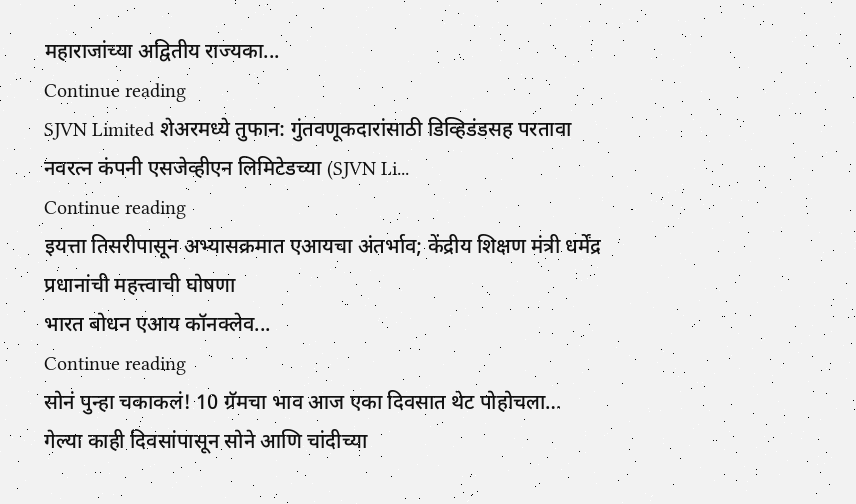महाराजांच्या अद्वितीय राज्यका...
Continue reading
SJVN Limited शेअरमध्ये तुफान: गुंतवणूकदारांसाठी डिव्हिडंडसह परतावा
नवरत्न कंपनी एसजेव्हीएन लिमिटेडच्या (SJVN Li...
Continue reading
इयत्ता तिसरीपासून अभ्यासक्रमात एआयचा अंतर्भाव; केंद्रीय शिक्षण मंत्री धर्मेंद्र प्रधानांची महत्त्वाची घोषणा
भारत बोधन एआय कॉनक्लेव...
Continue reading
सोनं पुन्हा चकाकलं! 10 ग्रॅमचा भाव आज एका दिवसात थेट पोहोचला…
गेल्या काही दिवसांपासून सोने आणि चांदीच्या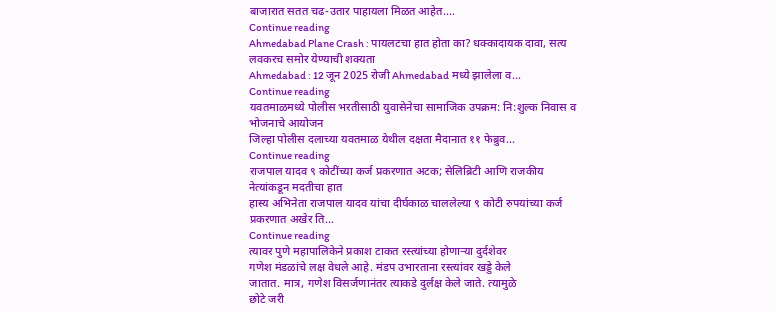बाजारात सतत चढ-उतार पाहायला मिळत आहेत....
Continue reading
Ahmedabad Plane Crash : पायलटचा हात होता का? धक्कादायक दावा, सत्य लवकरच समोर येण्याची शक्यता
Ahmedabad : 12 जून 2025 रोजी Ahmedabad मध्ये झालेला व...
Continue reading
यवतमाळमध्ये पोलीस भरतीसाठी युवासेनेचा सामाजिक उपक्रम: नि:शुल्क निवास व भोजनाचे आयोजन
जिल्हा पोलीस दलाच्या यवतमाळ येथील दक्षता मैदानात ११ फेब्रुव...
Continue reading
राजपाल यादव ९ कोटींच्या कर्ज प्रकरणात अटक; सेलिब्रिटी आणि राजकीय नेत्यांकडून मदतीचा हात
हास्य अभिनेता राजपाल यादव यांचा दीर्घकाळ चाललेल्या ९ कोटी रुपयांच्या कर्ज प्रकरणात अखेर ति...
Continue reading
त्यावर पुणे महापालिकेने प्रकाश टाकत रस्त्यांच्या होणाऱ्या दुर्दशेवर
गणेश मंडळांचे लक्ष वेधले आहे. मंडप उभारताना रस्त्यांवर खड्डे केले
जातात. मात्र, गणेश विसर्जणानंतर त्याकडे दुर्लक्ष केले जाते. त्यामुळे
छोटे जरी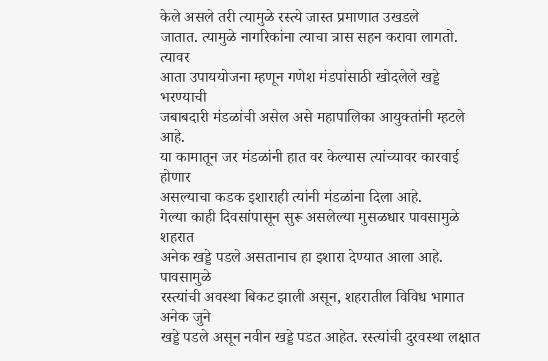केले असले तरी त्यामुळे रस्त्ये जास्त प्रमाणात उखडले
जातात. त्यामुळे नागरिकांना त्याचा त्रास सहन करावा लागतो. त्यावर
आता उपाययोजना म्हणून गणेश मंडपांसाठी खोदलेले खड्डे भरण्याची
जबाबदारी मंडळांची असेल असे महापालिका आयुक्तांनी म्हटले आहे.
या कामातून जर मंडळांनी हात वर केल्यास त्यांच्यावर कारवाई होणार
असल्याचा कडक इशाराही त्यांनी मंडळांना दिला आहे.
गेल्या काही दिवसांपासून सुरू असलेल्या मुसळधार पावसामुळे शहरात
अनेक खड्डे पडले असतानाच हा इशारा देण्यात आला आहे. पावसामुळे
रस्त्यांची अवस्था बिकट झाली असून, शहरातील विविध भागात अनेक जुने
खड्डे पडले असून नवीन खड्डे पडत आहेत. रस्त्यांची दुरवस्था लक्षात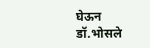घेऊन
डॉ.भोसले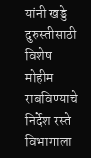यांनी खड्डे दुरुस्तीसाठी विशेष मोहीम राबविण्याचे निर्देश रस्ते
विभागाला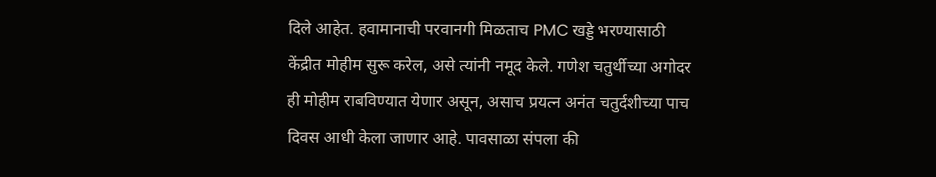दिले आहेत. हवामानाची परवानगी मिळताच PMC खड्डे भरण्यासाठी
केंद्रीत मोहीम सुरू करेल, असे त्यांनी नमूद केले. गणेश चतुर्थीच्या अगोदर
ही मोहीम राबविण्यात येणार असून, असाच प्रयत्न अनंत चतुर्दशीच्या पाच
दिवस आधी केला जाणार आहे. पावसाळा संपला की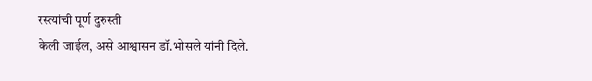रस्त्यांची पूर्ण दुरुस्ती
केली जाईल, असे आश्वासन डॉ.भोसले यांनी दिले.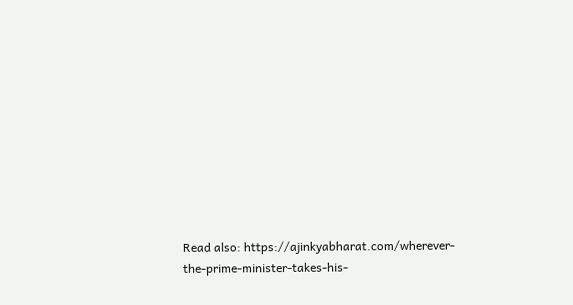Read also: https://ajinkyabharat.com/wherever-the-prime-minister-takes-his-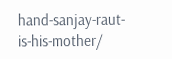hand-sanjay-raut-is-his-mother/